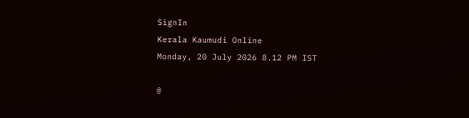SignIn
Kerala Kaumudi Online
Monday, 20 July 2026 8.12 PM IST

@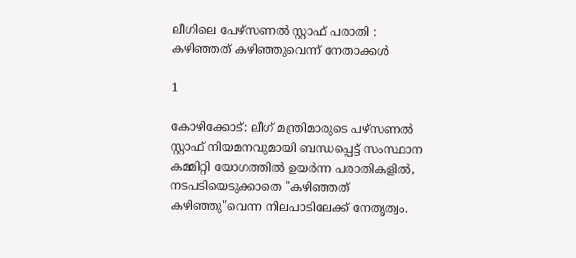ലീഗിലെ പേഴ്സണൽ സ്റ്റാഫ് പരാതി : കഴിഞ്ഞത് കഴിഞ്ഞുവെന്ന് നേതാക്കൾ

1

കോഴിക്കോട്: ലീഗ് മന്ത്രിമാരുടെ പഴ്സണൽ സ്റ്റാഫ് നിയമനവുമായി ബന്ധപ്പെട്ട് സംസ്ഥാന കമ്മിറ്റി യോഗത്തിൽ ഉയർന്ന പരാതികളിൽ, നടപടിയെടുക്കാതെ "കഴിഞ്ഞത് കഴിഞ്ഞു"വെന്ന നിലപാടിലേക്ക് നേതൃത്വം.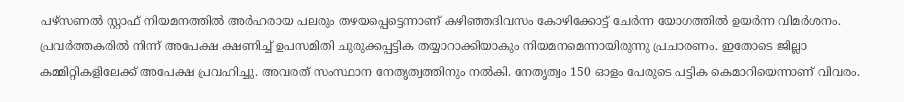പഴ്സണൽ സ്റ്റാഫ് നിയമനത്തിൽ അർഹരായ പലരും തഴയപ്പെട്ടെന്നാണ് കഴിഞ്ഞദിവസം കോഴിക്കോട്ട് ചേർന്ന യോഗത്തിൽ ഉയർന്ന വിമർശനം. പ്രവർത്തകരിൽ നിന്ന് അപേക്ഷ ക്ഷണിച്ച് ഉപസമിതി ചുരുക്കപ്പട്ടിക തയ്യാറാക്കിയാകും നിയമനമെന്നായിരുന്നു പ്രചാരണം. ഇതോ‌ടെ ജില്ലാ കമ്മിറ്റികളിലേക്ക് അപേക്ഷ പ്രവഹിച്ചു. അവരത് സംസ്ഥാന നേതൃത്വത്തിനും നൽകി. നേതൃത്വം 150 ഓളം പേരുടെ പട്ടിക കെമാറിയെന്നാണ് വിവരം.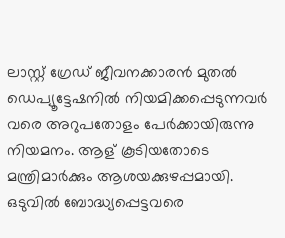ലാസ്റ്റ് ഗ്രേഡ് ജീവനക്കാരൻ മുതൽ ഡെപ്യൂട്ടേഷനിൽ നിയമിക്കപ്പെടുന്നവർ വരെ അറുപതോളം പേർക്കായിരുന്നു നിയമനം. ആള് കൂടിയതോടെ മന്ത്രിമാർക്കും ആശയക്കുഴപ്പമായി. ഒടുവിൽ ബോദ്ധ്യപ്പെട്ടവരെ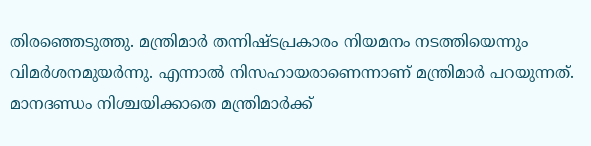തിരഞ്ഞെടുത്തു. മന്ത്രിമാർ തന്നിഷ്ടപ്രകാരം നിയമനം നടത്തിയെന്നും വിമർശനമുയർന്നു. എന്നാൽ നിസഹായരാണെന്നാണ് മന്ത്രിമാർ പറയുന്നത്. മാനദണ്ഡം നിശ്ചയിക്കാതെ മന്ത്രിമാർക്ക്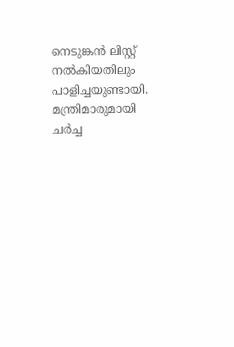നെടുങ്കൻ ലിസ്റ്റ് നൽകിയതിലും പാളിച്ചയുണ്ടായി. മന്ത്രിമാരുമായി ചർച്ച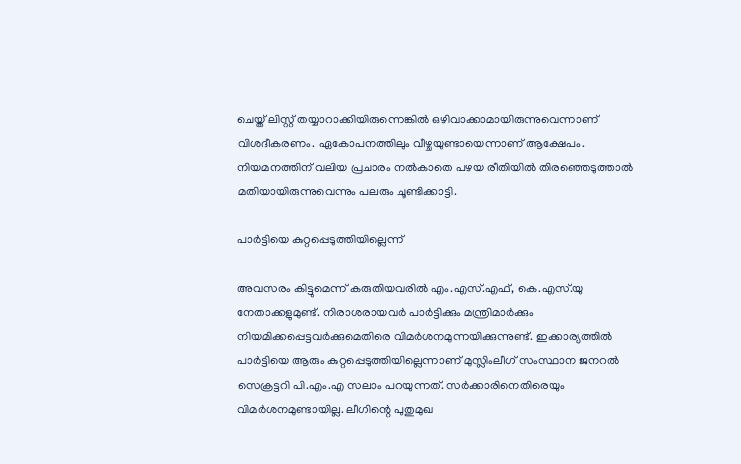ചെയ്ത് ലിസ്റ്റ് തയ്യാറാക്കിയിരുന്നെങ്കിൽ ഒഴിവാക്കാമായിരുന്നുവെന്നാണ് വിശദീകരണം. ഏകോപനത്തിലും വീഴ്ചയുണ്ടായെന്നാണ് ആക്ഷേപം. നിയമനത്തിന് വലിയ പ്രചാരം നൽകാതെ പഴയ രീതിയിൽ തിരഞ്ഞെടുത്താൽ മതിയായിരുന്നുവെന്നും പലരും ചൂണ്ടിക്കാട്ടി.

പാർട്ടിയെ കുറ്റപ്പെടുത്തിയില്ലെന്ന്

അവസരം കിട്ടുമെന്ന് കരുതിയവരിൽ എം.എസ്.എഫ്, കെ.എസ്.യു നേതാക്കളുമുണ്ട്. നിരാശരായവർ പാർട്ടിക്കും മന്ത്രിമാർക്കും നിയമിക്കപ്പെട്ടവർക്കുമെതിരെ വിമർശനമുന്നയിക്കുന്നുണ്ട്. ഇക്കാര്യത്തിൽ പാർട്ടിയെ ആരും കുറ്റപ്പെടുത്തിയില്ലെന്നാണ് മുസ്ലിംലീഗ് സംസ്ഥാന ജനറൽ സെക്രട്ടറി പി.എം.എ സലാം പറയുന്നത്. സർക്കാരിനെതിരെയും വിമർശനമുണ്ടായില്ല. ലീഗിന്റെ പുതുമുഖ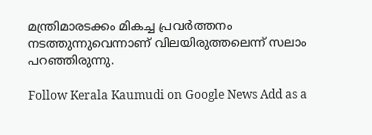മന്ത്രിമാരടക്കം മികച്ച പ്രവർത്തനം നടത്തുന്നുവെന്നാണ് വിലയിരുത്തലെന്ന് സലാം പറഞ്ഞിരുന്നു.

Follow Kerala Kaumudi on Google News Add as a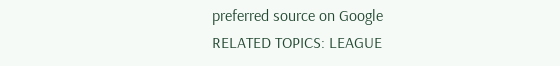preferred source on Google
RELATED TOPICS: LEAGUE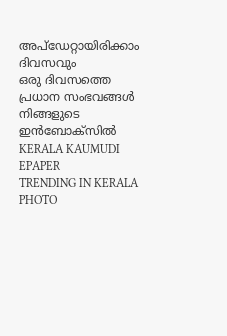അപ്ഡേറ്റായിരിക്കാം ദിവസവും
ഒരു ദിവസത്തെ പ്രധാന സംഭവങ്ങൾ നിങ്ങളുടെ ഇൻബോക്സിൽ
KERALA KAUMUDI EPAPER
TRENDING IN KERALA
PHOTO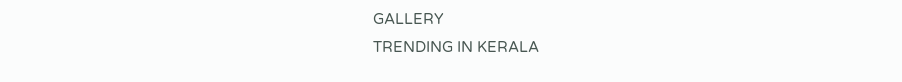GALLERY
TRENDING IN KERALA